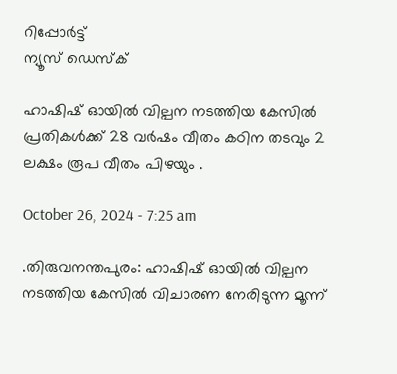റിപ്പോര്‍ട്ട്
ന്യൂസ് ഡെസ്ക്

ഹാഷിഷ് ഓയില്‍ വില്പന നടത്തിയ കേസില്‍ പ്രതികൾക്ക് 28 വർഷം വീതം കഠിന തടവും 2 ലക്ഷം രൂപ വീതം പിഴയും .

October 26, 2024 - 7:25 am

.തിരുവനന്തപുരം: ഹാഷിഷ് ഓയില്‍ വില്പന നടത്തിയ കേസില്‍ വിചാരണ നേരിടുന്ന മൂന്ന്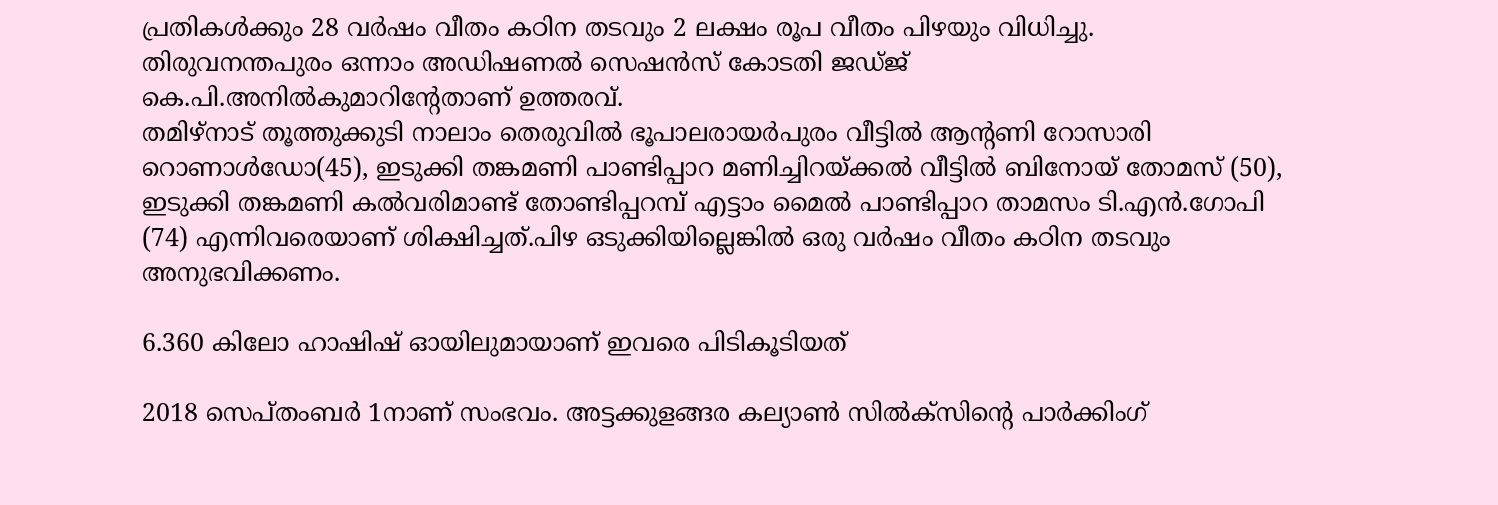പ്രതികള്‍ക്കും 28 വർഷം വീതം കഠിന തടവും 2 ലക്ഷം രൂപ വീതം പിഴയും വിധിച്ചു. തിരുവനന്തപുരം ഒന്നാം അഡിഷണല്‍ സെഷൻസ് കോടതി ജഡ്ജ് കെ.പി.അനില്‍കുമാറിന്റേതാണ് ഉത്തരവ്.
തമിഴ്നാട് തൂത്തുക്കുടി നാലാം തെരുവില്‍ ഭൂപാലരായർപുരം വീട്ടില്‍ ആന്റണി റോസാരി റൊണാള്‍ഡോ(45), ഇടുക്കി തങ്കമണി പാണ്ടിപ്പാറ മണിച്ചിറയ്ക്കല്‍ വീട്ടില്‍ ബിനോയ് തോമസ് (50), ഇടുക്കി തങ്കമണി കല്‍വരിമാണ്ട് തോണ്ടിപ്പറമ്പ് എട്ടാം മൈല്‍ പാണ്ടിപ്പാറ താമസം ടി.എൻ.ഗോപി (74) എന്നിവരെയാണ് ശിക്ഷിച്ചത്.പിഴ ഒടുക്കിയില്ലെങ്കില്‍ ഒരു വർഷം വീതം കഠിന തടവും അനുഭവിക്കണം.

6.360 കിലോ ഹാഷിഷ് ഓയിലുമായാണ് ഇവരെ പിടികൂടിയത്

2018 സെപ്തംബർ 1നാണ് സംഭവം. അട്ടക്കുളങ്ങര കല്യാണ്‍ സില്‍ക്സിന്റെ പാർക്കിംഗ്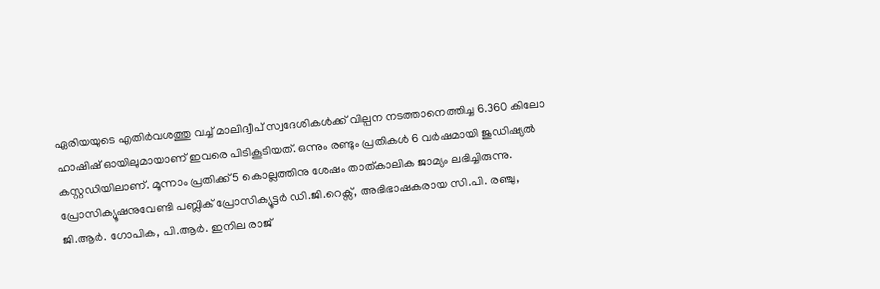ഏരിയയുടെ എതിർവശത്തു വച്ച്‌ മാലിദ്വീപ് സ്വദേശികള്‍ക്ക് വില്പന നടത്താനെത്തിച്ച 6.360 കിലോ ഹാഷിഷ് ഓയിലുമായാണ് ഇവരെ പിടികൂടിയത്. ഒന്നും രണ്ടും പ്രതികള്‍ 6 വർഷമായി ജുഡിഷ്യല്‍ കസ്റ്റഡിയിലാണ്. മൂന്നാം പ്രതിക്ക് 5 കൊല്ലത്തിനു ശേഷം താത്കാലിക ജാമ്യം ലഭിച്ചിരുന്നു. പ്രോസിക്യൂഷനുവേണ്ടി പബ്ലിക് പ്രോസിക്യൂട്ടർ ഡി.ജി.റെക്സ്, അഭിഭാഷകരായ സി.പി. രഞ്ചു, ജി.ആർ. ഗോപിക, പി.ആർ. ഇനില രാജ്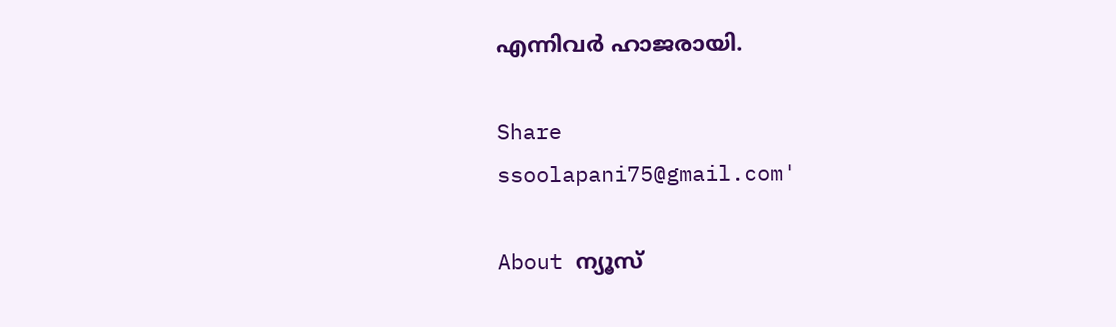എന്നിവർ ഹാജരായി.

Share
ssoolapani75@gmail.com'

About ന്യൂസ്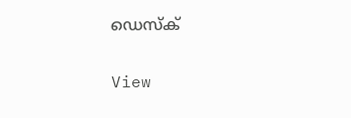ഡെസ്ക്

View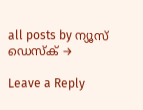all posts by ന്യൂസ് ഡെസ്ക് →

Leave a Reply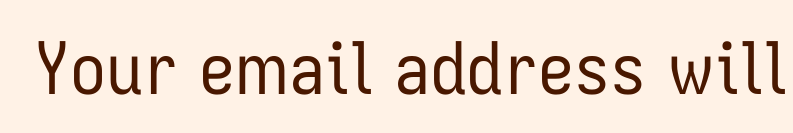Your email address will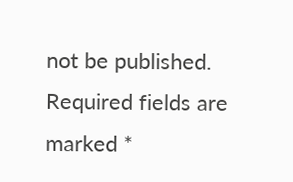not be published. Required fields are marked *